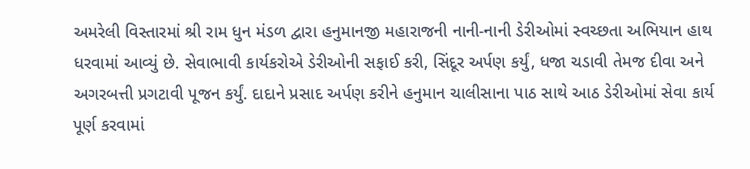અમરેલી વિસ્તારમાં શ્રી રામ ધુન મંડળ દ્વારા હનુમાનજી મહારાજની નાની-નાની ડેરીઓમાં સ્વચ્છતા અભિયાન હાથ ધરવામાં આવ્યું છે. સેવાભાવી કાર્યકરોએ ડેરીઓની સફાઈ કરી, સિંદૂર અર્પણ કર્યું, ધજા ચડાવી તેમજ દીવા અને અગરબત્તી પ્રગટાવી પૂજન કર્યું. દાદાને પ્રસાદ અર્પણ કરીને હનુમાન ચાલીસાના પાઠ સાથે આઠ ડેરીઓમાં સેવા કાર્ય પૂર્ણ કરવામાં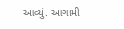આવ્યું. આગામી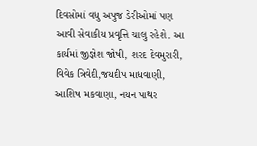દિવસોમાં વધુ અપુજ ડેરીઓમાં પણ આવી સેવાકીય પ્રવૃત્તિ ચાલુ રહેશે. આ કાર્યમાં જીજ્ઞેશ જોષી, શરદ દેવમુરારી, વિવેક ત્રિવેદી,જયદીપ માધવાણી, આશિષ મકવાણા, નયન પાથર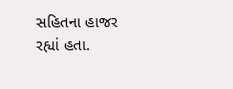સહિતના હાજર રહ્યાં હતા.